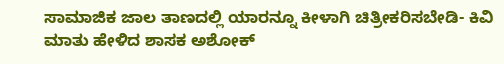ಸಾಮಾಜಿಕ ಜಾಲ ತಾಣದಲ್ಲಿ ಯಾರನ್ನೂ ಕೀಳಾಗಿ ಚಿತ್ರೀಕರಿಸಬೇಡಿ- ಕಿವಿ ಮಾತು ಹೇಳಿದ ಶಾಸಕ ಅಶೋಕ್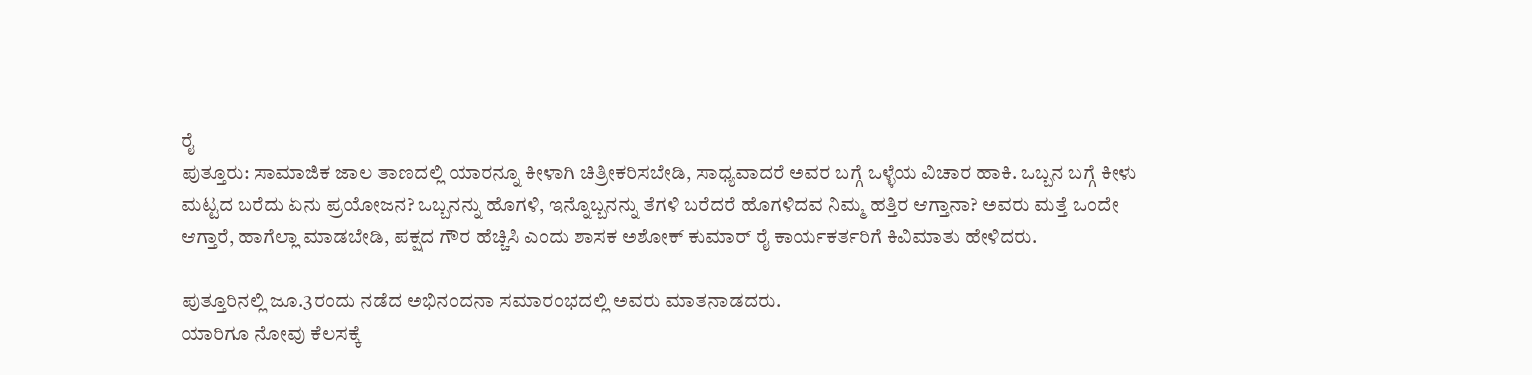ರೈ
ಪುತ್ತೂರು: ಸಾಮಾಜಿಕ ಜಾಲ ತಾಣದಲ್ಲಿ ಯಾರನ್ನೂ ಕೀಳಾಗಿ ಚಿತ್ರೀಕರಿಸಬೇಡಿ, ಸಾಧ್ಯವಾದರೆ ಅವರ ಬಗ್ಗೆ ಒಳ್ಳೆಯ ವಿಚಾರ ಹಾಕಿ. ಒಬ್ಬನ ಬಗ್ಗೆ ಕೀಳು ಮಟ್ಟದ ಬರೆದು ಏನು ಪ್ರಯೋಜನ? ಒಬ್ಬನನ್ನು ಹೊಗಳಿ, ಇನ್ನೊಬ್ಬನನ್ನು ತೆಗಳಿ ಬರೆದರೆ ಹೊಗಳಿದವ ನಿಮ್ಮ ಹತ್ತಿರ ಆಗ್ತಾನಾ? ಅವರು ಮತ್ತೆ ಒಂದೇ ಆಗ್ತಾರೆ, ಹಾಗೆಲ್ಲಾ ಮಾಡಬೇಡಿ, ಪಕ್ಷದ ಗೌರ ಹೆಚ್ಚಿಸಿ ಎಂದು ಶಾಸಕ ಅಶೋಕ್ ಕುಮಾರ್ ರೈ ಕಾರ್ಯಕರ್ತರಿಗೆ ಕಿವಿಮಾತು ಹೇಳಿದರು.

ಪುತ್ತೂರಿನಲ್ಲಿ ಜೂ.3ರಂದು ನಡೆದ ಅಭಿನಂದನಾ ಸಮಾರಂಭದಲ್ಲಿ ಅವರು ಮಾತನಾಡದರು.
ಯಾರಿಗೂ ನೋವು ಕೆಲಸಕ್ಕೆ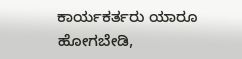ಕಾರ್ಯಕರ್ತರು ಯಾರೂ ಹೋಗಬೇಡಿ,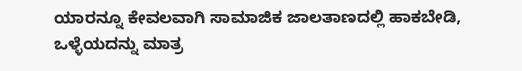ಯಾರನ್ನೂ ಕೇವಲವಾಗಿ ಸಾಮಾಜಿಕ ಜಾಲತಾಣದಲ್ಲಿ ಹಾಕಬೇಡಿ, ಒಳ್ಳೆಯದನ್ನು ಮಾತ್ರ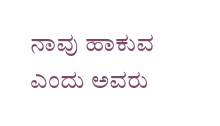ನಾವು ಹಾಕುವ ಎಂದು ಅವರು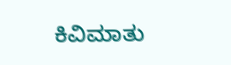ಕಿವಿಮಾತು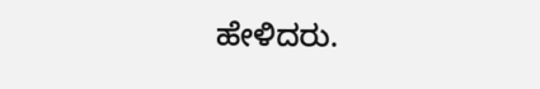ಹೇಳಿದರು.